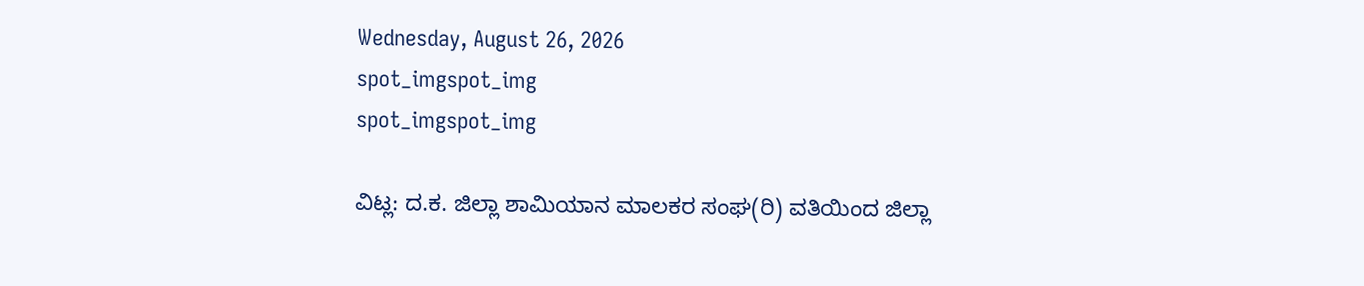Wednesday, August 26, 2026
spot_imgspot_img
spot_imgspot_img

ವಿಟ್ಲ: ದ.ಕ. ಜಿಲ್ಲಾ ಶಾಮಿಯಾನ ಮಾಲಕರ ಸಂಘ(ರಿ) ವತಿಯಿಂದ ಜಿಲ್ಲಾ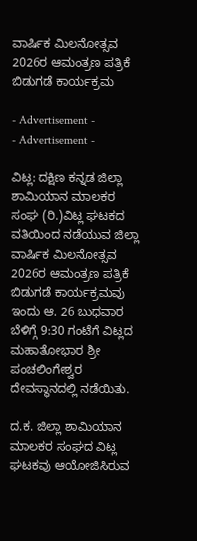ವಾರ್ಷಿಕ ಮಿಲನೋತ್ಸವ 2026ರ ಆಮಂತ್ರಣ ಪತ್ರಿಕೆ ಬಿಡುಗಡೆ ಕಾರ್ಯಕ್ರಮ

- Advertisement -
- Advertisement -

ವಿಟ್ಲ: ದಕ್ಷಿಣ ಕನ್ನಡ ಜಿಲ್ಲಾ ಶಾಮಿಯಾನ ಮಾಲಕರ ಸಂಘ (ರಿ.)ವಿಟ್ಲ ಘಟಕದ ವತಿಯಿಂದ ನಡೆಯುವ ಜಿಲ್ಲಾ ವಾರ್ಷಿಕ ಮಿಲನೋತ್ಸವ 2026ರ ಆಮಂತ್ರಣ ಪತ್ರಿಕೆ ಬಿಡುಗಡೆ ಕಾರ್ಯಕ್ರಮವು ಇಂದು ಆ. 26 ಬುಧವಾರ ಬೆಳಿಗ್ಗೆ 9:30 ಗಂಟೆಗೆ ವಿಟ್ಲದ ಮಹಾತೋಭಾರ ಶ್ರೀ ಪಂಚಲಿಂಗೇಶ್ವರ ದೇವಸ್ಥಾನದಲ್ಲಿ ನಡೆಯಿತು.

ದ.ಕ. ಜಿಲ್ಲಾ ಶಾಮಿಯಾನ ಮಾಲಕರ ಸಂಘದ ವಿಟ್ಲ ಘಟಕವು ಆಯೋಜಿಸಿರುವ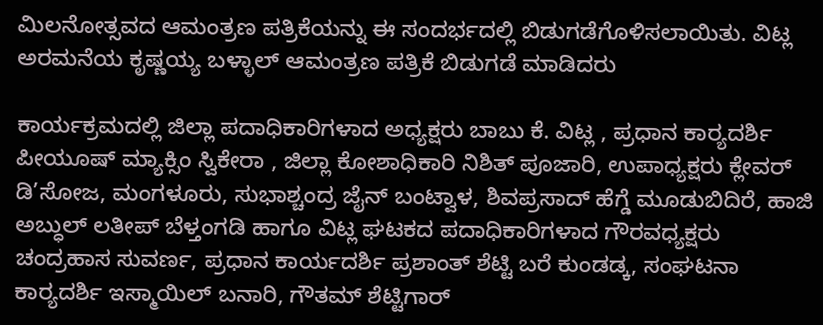ಮಿಲನೋತ್ಸವದ ಆಮಂತ್ರಣ ಪತ್ರಿಕೆಯನ್ನು ಈ ಸಂದರ್ಭದಲ್ಲಿ ಬಿಡುಗಡೆಗೊಳಿಸಲಾಯಿತು. ವಿಟ್ಲ ಅರಮನೆಯ ಕೃಷ್ಣಯ್ಯ ಬಳ್ಳಾಲ್ ಆಮಂತ್ರಣ ಪತ್ರಿಕೆ ಬಿಡುಗಡೆ ಮಾಡಿದರು

ಕಾರ್ಯಕ್ರಮದಲ್ಲಿ ಜಿಲ್ಲಾ ಪದಾಧಿಕಾರಿಗಳಾದ ಅಧ್ಯಕ್ಷರು ಬಾಬು ಕೆ. ವಿಟ್ಲ , ಪ್ರಧಾನ ಕಾರ್‍ಯದರ್ಶಿ ಪೀಯೂಷ್ ಮ್ಯಾಕ್ಸಿಂ ಸ್ವಿಕೇರಾ , ಜಿಲ್ಲಾ ಕೋಶಾಧಿಕಾರಿ ನಿಶಿತ್ ಪೂಜಾರಿ, ಉಪಾಧ್ಯಕ್ಷರು ಕ್ಲೇವರ್‍ ಡಿ’ಸೋಜ, ಮಂಗಳೂರು, ಸುಭಾಶ್ಚಂದ್ರ ಜೈನ್ ಬಂಟ್ವಾಳ, ಶಿವಪ್ರಸಾದ್ ಹೆಗ್ಡೆ ಮೂಡುಬಿದಿರೆ, ಹಾಜಿ ಅಬ್ಧುಲ್ ಲತೀಪ್ ಬೆಳ್ತಂಗಡಿ ಹಾಗೂ ವಿಟ್ಲ ಘಟಕದ ಪದಾಧಿಕಾರಿಗಳಾದ ಗೌರವಧ್ಯಕ್ಷರು ಚಂದ್ರಹಾಸ ಸುವರ್ಣ, ಪ್ರಧಾನ ಕಾರ್ಯದರ್ಶಿ ಪ್ರಶಾಂತ್ ಶೆಟ್ಟಿ ಬರೆ ಕುಂಡಡ್ಕ, ಸಂಘಟನಾ ಕಾರ್‍ಯದರ್ಶಿ ಇಸ್ಮಾಯಿಲ್ ಬನಾರಿ, ಗೌತಮ್ ಶೆಟ್ಟಿಗಾರ್‍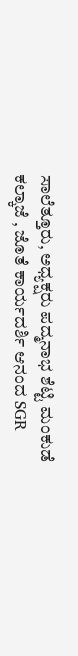ಸಾಲೆತ್ತೂರು, ಅಧ್ಯಕ್ಷರು ಪದ್ಮನಾಭ ಶೆಟ್ಟಿ ಮಂಕುಡೆ ಕಲ್ಕಾಜೆ , ಜೊತೆ ಕಾರ್ಯದರ್ಶಿ ಆನಂದ SGR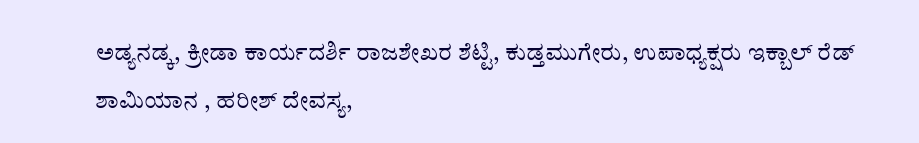ಅಡ್ಯನಡ್ಕ, ಕ್ರೀಡಾ ಕಾರ್ಯದರ್ಶಿ ರಾಜಶೇಖರ ಶೆಟ್ಟಿ, ಕುಡ್ತಮುಗೇರು, ಉಪಾಧ್ಯಕ್ಷರು ಇಕ್ಬಾಲ್ ರೆಡ್ ಶಾಮಿಯಾನ , ಹರೀಶ್ ದೇವಸ್ಯ,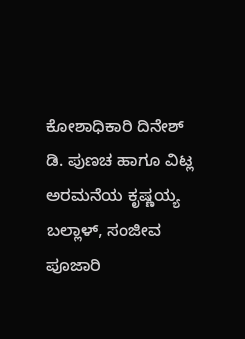ಕೋಶಾಧಿಕಾರಿ ದಿನೇಶ್ ಡಿ. ಪುಣಚ ಹಾಗೂ ವಿಟ್ಲ ಅರಮನೆಯ ಕೃಷ್ಣಯ್ಯ ಬಲ್ಲಾಳ್, ಸಂಜೀವ ಪೂಜಾರಿ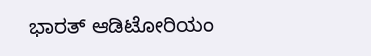ಭಾರತ್ ಆಡಿಟೋರಿಯಂ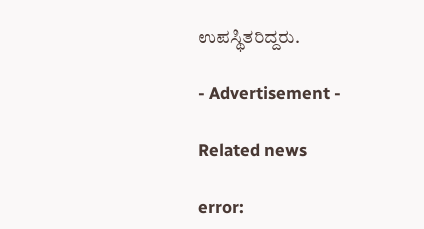ಉಪಸ್ಥಿತರಿದ್ದರು.

- Advertisement -

Related news

error: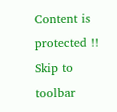Content is protected !!
Skip to toolbar